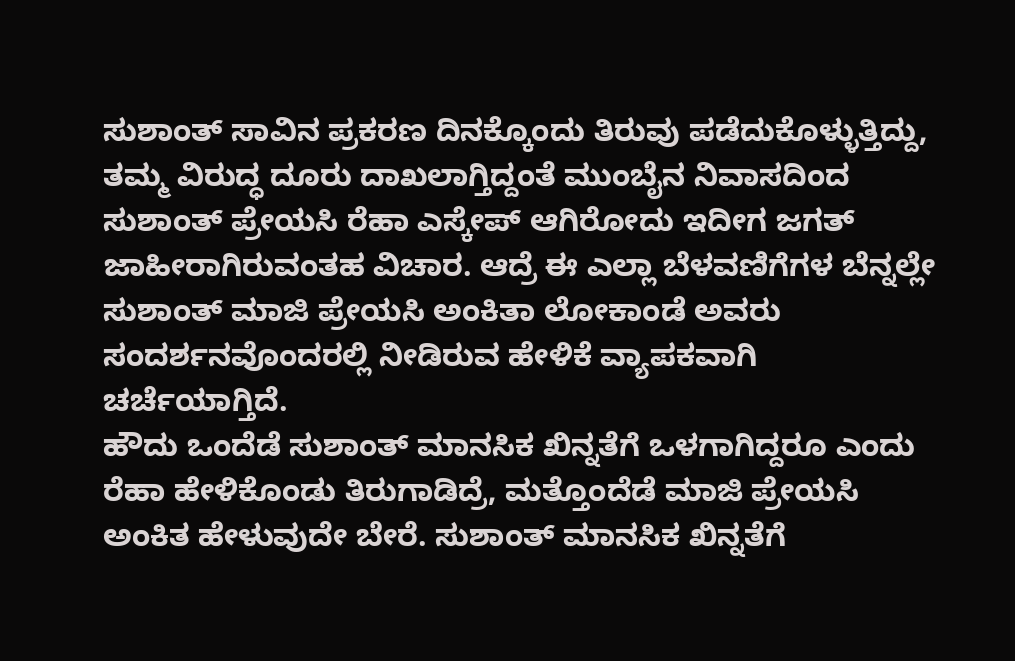ಸುಶಾಂತ್ ಸಾವಿನ ಪ್ರಕರಣ ದಿನಕ್ಕೊಂದು ತಿರುವು ಪಡೆದುಕೊಳ್ಳುತ್ತಿದ್ದು, ತಮ್ಮ ವಿರುದ್ಧ ದೂರು ದಾಖಲಾಗ್ತಿದ್ದಂತೆ ಮುಂಬೈನ ನಿವಾಸದಿಂದ ಸುಶಾಂತ್ ಪ್ರೇಯಸಿ ರೆಹಾ ಎಸ್ಕೇಪ್ ಆಗಿರೋದು ಇದೀಗ ಜಗತ್ ಜಾಹೀರಾಗಿರುವಂತಹ ವಿಚಾರ. ಆದ್ರೆ ಈ ಎಲ್ಲಾ ಬೆಳವಣಿಗೆಗಳ ಬೆನ್ನಲ್ಲೇ ಸುಶಾಂತ್ ಮಾಜಿ ಪ್ರೇಯಸಿ ಅಂಕಿತಾ ಲೋಕಾಂಡೆ ಅವರು ಸಂದರ್ಶನವೊಂದರಲ್ಲಿ ನೀಡಿರುವ ಹೇಳಿಕೆ ವ್ಯಾಪಕವಾಗಿ ಚರ್ಚೆಯಾಗ್ತಿದೆ.
ಹೌದು ಒಂದೆಡೆ ಸುಶಾಂತ್ ಮಾನಸಿಕ ಖಿನ್ನತೆಗೆ ಒಳಗಾಗಿದ್ದರೂ ಎಂದು ರೆಹಾ ಹೇಳಿಕೊಂಡು ತಿರುಗಾಡಿದ್ರೆ, ಮತ್ತೊಂದೆಡೆ ಮಾಜಿ ಪ್ರೇಯಸಿ ಅಂಕಿತ ಹೇಳುವುದೇ ಬೇರೆ. ಸುಶಾಂತ್ ಮಾನಸಿಕ ಖಿನ್ನತೆಗೆ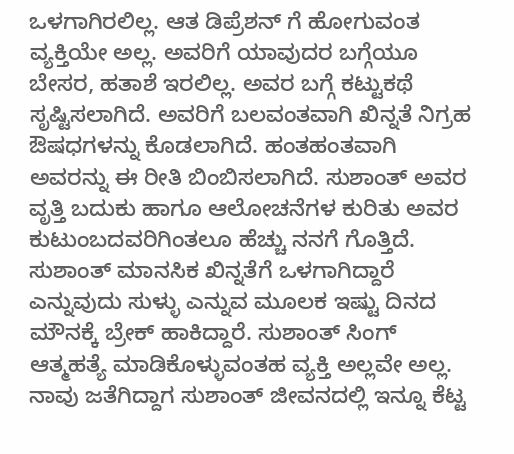ಒಳಗಾಗಿರಲಿಲ್ಲ. ಆತ ಡಿಪ್ರೆಶನ್ ಗೆ ಹೋಗುವಂತ ವ್ಯಕ್ತಿಯೇ ಅಲ್ಲ. ಅವರಿಗೆ ಯಾವುದರ ಬಗ್ಗೆಯೂ ಬೇಸರ, ಹತಾಶೆ ಇರಲಿಲ್ಲ. ಅವರ ಬಗ್ಗೆ ಕಟ್ಟುಕಥೆ ಸೃಷ್ಟಿಸಲಾಗಿದೆ. ಅವರಿಗೆ ಬಲವಂತವಾಗಿ ಖಿನ್ನತೆ ನಿಗ್ರಹ ಔಷಧಗಳನ್ನು ಕೊಡಲಾಗಿದೆ. ಹಂತಹಂತವಾಗಿ ಅವರನ್ನು ಈ ರೀತಿ ಬಿಂಬಿಸಲಾಗಿದೆ. ಸುಶಾಂತ್ ಅವರ ವೃತ್ತಿ ಬದುಕು ಹಾಗೂ ಆಲೋಚನೆಗಳ ಕುರಿತು ಅವರ ಕುಟುಂಬದವರಿಗಿಂತಲೂ ಹೆಚ್ಚು ನನಗೆ ಗೊತ್ತಿದೆ. ಸುಶಾಂತ್ ಮಾನಸಿಕ ಖಿನ್ನತೆಗೆ ಒಳಗಾಗಿದ್ದಾರೆ ಎನ್ನುವುದು ಸುಳ್ಳು ಎನ್ನುವ ಮೂಲಕ ಇಷ್ಟು ದಿನದ ಮೌನಕ್ಕೆ ಬ್ರೇಕ್ ಹಾಕಿದ್ದಾರೆ. ಸುಶಾಂತ್ ಸಿಂಗ್ ಆತ್ಮಹತ್ಯೆ ಮಾಡಿಕೊಳ್ಳುವಂತಹ ವ್ಯಕ್ತಿ ಅಲ್ಲವೇ ಅಲ್ಲ. ನಾವು ಜತೆಗಿದ್ದಾಗ ಸುಶಾಂತ್ ಜೀವನದಲ್ಲಿ ಇನ್ನೂ ಕೆಟ್ಟ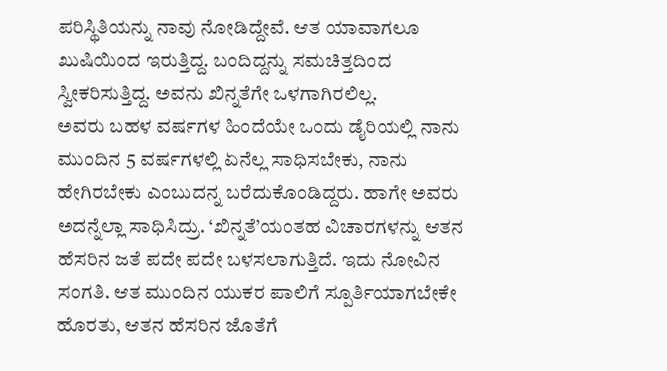ಪರಿಸ್ಥಿತಿಯನ್ನು ನಾವು ನೋಡಿದ್ದೇವೆ. ಆತ ಯಾವಾಗಲೂ ಖುಷಿಯಿಂದ ಇರುತ್ತಿದ್ದ. ಬಂದಿದ್ದನ್ನು ಸಮಚಿತ್ತದಿಂದ ಸ್ವೀಕರಿಸುತ್ತಿದ್ದ. ಅವನು ಖಿನ್ನತೆಗೇ ಒಳಗಾಗಿರಲಿಲ್ಲ.
ಅವರು ಬಹಳ ವರ್ಷಗಳ ಹಿಂದೆಯೇ ಒಂದು ಡೈರಿಯಲ್ಲಿ ನಾನು ಮುಂದಿನ 5 ವರ್ಷಗಳಲ್ಲಿ ಏನೆಲ್ಲ ಸಾಧಿಸಬೇಕು, ನಾನು ಹೇಗಿರಬೇಕು ಎಂಬುದನ್ನ ಬರೆದುಕೊಂಡಿದ್ದರು. ಹಾಗೇ ಅವರು ಅದನ್ನೆಲ್ಲಾ ಸಾಧಿಸಿದ್ರು. ‘ಖಿನ್ನತೆ’ಯಂತಹ ವಿಚಾರಗಳನ್ನು ಆತನ ಹೆಸರಿನ ಜತೆ ಪದೇ ಪದೇ ಬಳಸಲಾಗುತ್ತಿದೆ. ಇದು ನೋವಿನ ಸಂಗತಿ. ಆತ ಮುಂದಿನ ಯುಕರ ಪಾಲಿಗೆ ಸ್ಪೂರ್ತಿಯಾಗಬೇಕೇ ಹೊರತು, ಆತನ ಹೆಸರಿನ ಜೊತೆಗೆ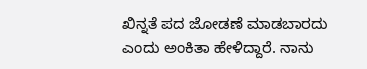ಖಿನ್ನತೆ ಪದ ಜೋಡಣೆ ಮಾಡಬಾರದು ಎಂದು ಅಂಕಿತಾ ಹೇಳಿದ್ದಾರೆ. ನಾನು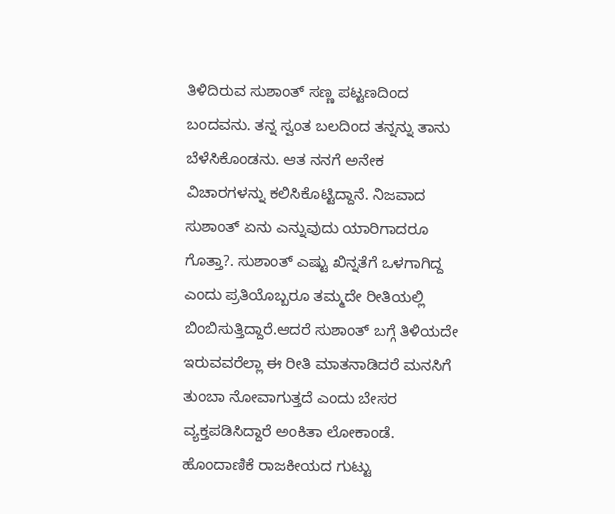ತಿಳಿದಿರುವ ಸುಶಾಂತ್ ಸಣ್ಣ ಪಟ್ಟಣದಿಂದ ಬಂದವನು. ತನ್ನ ಸ್ವಂತ ಬಲದಿಂದ ತನ್ನನ್ನು ತಾನು ಬೆಳೆಸಿಕೊಂಡನು. ಆತ ನನಗೆ ಅನೇಕ ವಿಚಾರಗಳನ್ನು ಕಲಿಸಿಕೊಟ್ಟಿದ್ದಾನೆ. ನಿಜವಾದ ಸುಶಾಂತ್ ಏನು ಎನ್ನುವುದು ಯಾರಿಗಾದರೂ ಗೊತ್ತಾ?. ಸುಶಾಂತ್ ಎಷ್ಟು ಖಿನ್ನತೆಗೆ ಒಳಗಾಗಿದ್ದ ಎಂದು ಪ್ರತಿಯೊಬ್ಬರೂ ತಮ್ಮದೇ ರೀತಿಯಲ್ಲಿ ಬಿಂಬಿಸುತ್ತಿದ್ದಾರೆ.ಆದರೆ ಸುಶಾಂತ್ ಬಗ್ಗೆ ತಿಳಿಯದೇ ಇರುವವರೆಲ್ಲಾ ಈ ರೀತಿ ಮಾತನಾಡಿದರೆ ಮನಸಿಗೆ ತುಂಬಾ ನೋವಾಗುತ್ತದೆ ಎಂದು ಬೇಸರ ವ್ಯಕ್ತಪಡಿಸಿದ್ದಾರೆ ಅಂಕಿತಾ ಲೋಕಾಂಡೆ.
ಹೊಂದಾಣಿಕೆ ರಾಜಕೀಯದ ಗುಟ್ಟು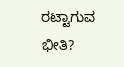ರಟ್ಟಾಗುವ ಭೀತಿ?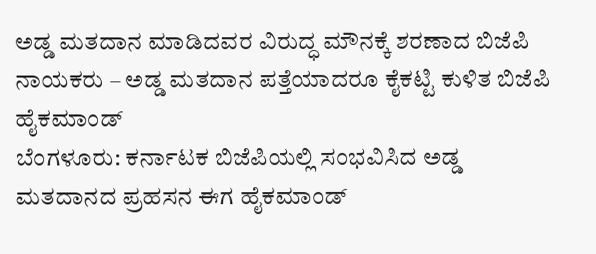ಅಡ್ಡ ಮತದಾನ ಮಾಡಿದವರ ವಿರುದ್ಧ ಮೌನಕ್ಕೆ ಶರಣಾದ ಬಿಜೆಪಿ ನಾಯಕರು – ಅಡ್ಡ ಮತದಾನ ಪತ್ತೆಯಾದರೂ ಕೈಕಟ್ಟಿ ಕುಳಿತ ಬಿಜೆಪಿ ಹೈಕಮಾಂಡ್
ಬೆಂಗಳೂರು: ಕರ್ನಾಟಕ ಬಿಜೆಪಿಯಲ್ಲಿ ಸಂಭವಿಸಿದ ಅಡ್ಡ ಮತದಾನದ ಪ್ರಹಸನ ಈಗ ಹೈಕಮಾಂಡ್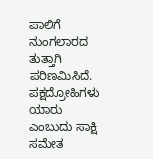ಪಾಲಿಗೆ ನುಂಗಲಾರದ ತುತ್ತಾಗಿ ಪರಿಣಮಿಸಿದೆ. ಪಕ್ಷದ್ರೋಹಿಗಳು ಯಾರು ಎಂಬುದು ಸಾಕ್ಷಿ ಸಮೇತ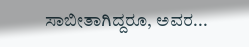ಸಾಬೀತಾಗಿದ್ದರೂ, ಅವರ...